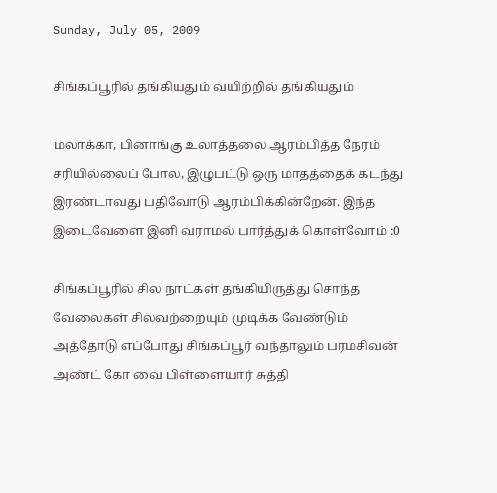Sunday, July 05, 2009

சிங்கப்பூரில் தங்கியதும் வயிற்றில் தங்கியதும்

மலாக்கா, பினாங்கு உலாத்தலை ஆரம்பித்த நேரம் சரியில்லைப் போல, இழுபட்டு ஒரு மாதத்தைக் கடந்து இரண்டாவது பதிவோடு ஆரம்பிக்கின்றேன். இந்த இடைவேளை இனி வராமல் பார்த்துக் கொள்வோம் :0

சிங்கப்பூரில் சில நாட்கள் தங்கியிருத்து சொந்த வேலைகள் சிலவற்றையும் முடிக்க வேண்டும் அத்தோடு எப்போது சிங்கப்பூர் வந்தாலும் பரமசிவன் அண்ட் கோ வை பிள்ளையார் சுத்தி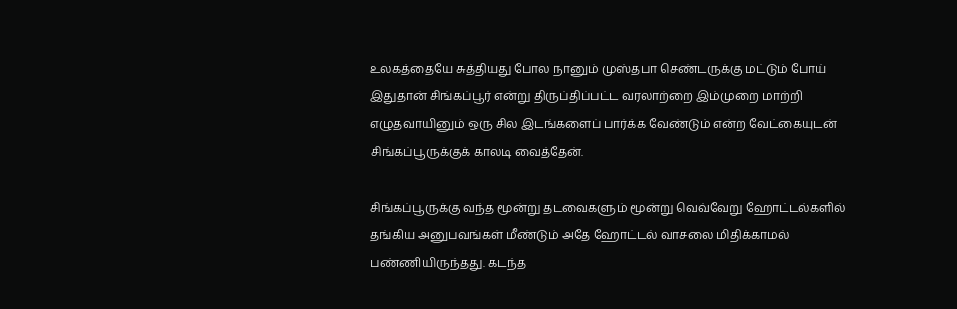உலகத்தையே சுத்தியது போல நானும் முஸ்தபா செண்டருக்கு மட்டும் போய் இதுதான் சிங்கப்பூர் என்று திருப்திப்பட்ட வரலாற்றை இம்முறை மாற்றி எழுதவாயினும் ஒரு சில இடங்களைப் பார்க்க வேண்டும் என்ற வேட்கையுடன் சிங்கப்பூருக்குக் காலடி வைத்தேன்.

சிங்கப்பூருக்கு வந்த மூன்று தடவைகளும் மூன்று வெவ்வேறு ஹோட்டல்களில் தங்கிய அனுபவங்கள் மீண்டும் அதே ஹோட்டல் வாசலை மிதிக்காமல் பண்ணியிருந்தது. கடந்த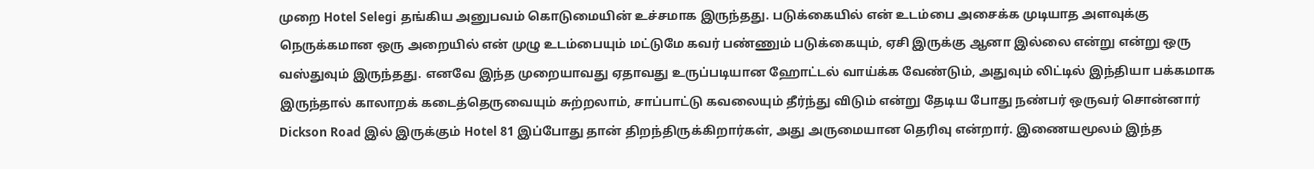முறை Hotel Selegi தங்கிய அனுபவம் கொடுமையின் உச்சமாக இருந்தது. படுக்கையில் என் உடம்பை அசைக்க முடியாத அளவுக்கு நெருக்கமான ஒரு அறையில் என் முழு உடம்பையும் மட்டுமே கவர் பண்ணும் படுக்கையும், ஏசி இருக்கு ஆனா இல்லை என்று என்று ஒரு வஸ்துவும் இருந்தது. எனவே இந்த முறையாவது ஏதாவது உருப்படியான ஹோட்டல் வாய்க்க வேண்டும், அதுவும் லிட்டில் இந்தியா பக்கமாக இருந்தால் காலாறக் கடைத்தெருவையும் சுற்றலாம், சாப்பாட்டு கவலையும் தீர்ந்து விடும் என்று தேடிய போது நண்பர் ஒருவர் சொன்னார் Dickson Road இல் இருக்கும் Hotel 81 இப்போது தான் திறந்திருக்கிறார்கள், அது அருமையான தெரிவு என்றார். இணையமூலம் இந்த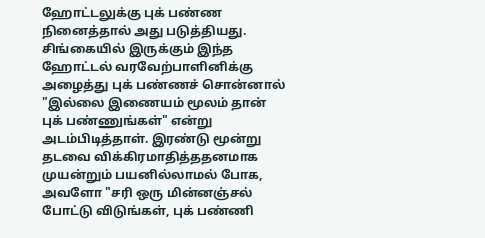ஹோட்டலுக்கு புக் பண்ண நினைத்தால் அது படுத்தியது. சிங்கையில் இருக்கும் இந்த ஹோட்டல் வரவேற்பாளினிக்கு அழைத்து புக் பண்ணச் சொன்னால் "இல்லை இணையம் மூலம் தான் புக் பண்ணுங்கள்" என்று அடம்பிடித்தாள். இரண்டு மூன்று தடவை விக்கிரமாதித்ததனமாக முயன்றும் பயனில்லாமல் போக, அவளோ "சரி ஒரு மின்னஞ்சல் போட்டு விடுங்கள், புக் பண்ணி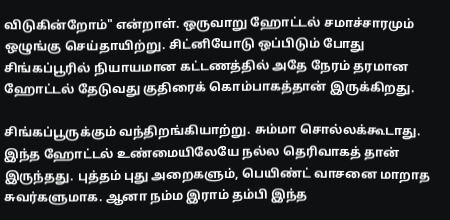விடுகின்றோம்" என்றாள். ஒருவாறு ஹோட்டல் சமாச்சாரமும் ஒழுங்கு செய்தாயிற்று. சிட்னியோடு ஒப்பிடும் போது சிங்கப்பூரில் நியாயமான கட்டணத்தில் அதே நேரம் தரமான ஹோட்டல் தேடுவது குதிரைக் கொம்பாகத்தான் இருக்கிறது.

சிங்கப்பூருக்கும் வந்திறங்கியாற்று. சும்மா சொல்லக்கூடாது. இந்த ஹோட்டல் உண்மையிலேயே நல்ல தெரிவாகத் தான் இருந்தது. புத்தம் புது அறைகளும், பெயிண்ட் வாசனை மாறாத சுவர்களுமாக. ஆனா நம்ம இராம் தம்பி இந்த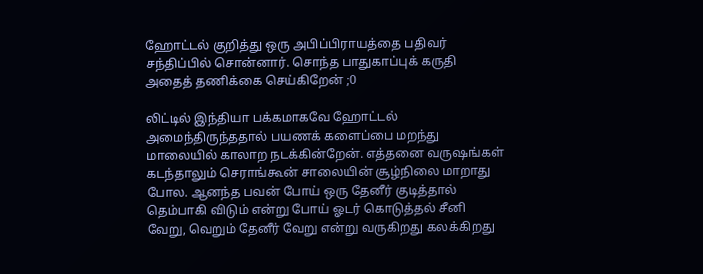ஹோட்டல் குறித்து ஒரு அபிப்பிராயத்தை பதிவர் சந்திப்பில் சொன்னார். சொந்த பாதுகாப்புக் கருதி அதைத் தணிக்கை செய்கிறேன் ;0

லிட்டில் இந்தியா பக்கமாகவே ஹோட்டல் அமைந்திருந்ததால் பயணக் களைப்பை மறந்து மாலையில் காலாற நடக்கின்றேன். எத்தனை வருஷங்கள் கடந்தாலும் செராங்கூன் சாலையின் சூழ்நிலை மாறாது போல. ஆனந்த பவன் போய் ஒரு தேனீர் குடித்தால் தெம்பாகி விடும் என்று போய் ஓடர் கொடுத்தல் சீனி வேறு, வெறும் தேனீர் வேறு என்று வருகிறது கலக்கிறது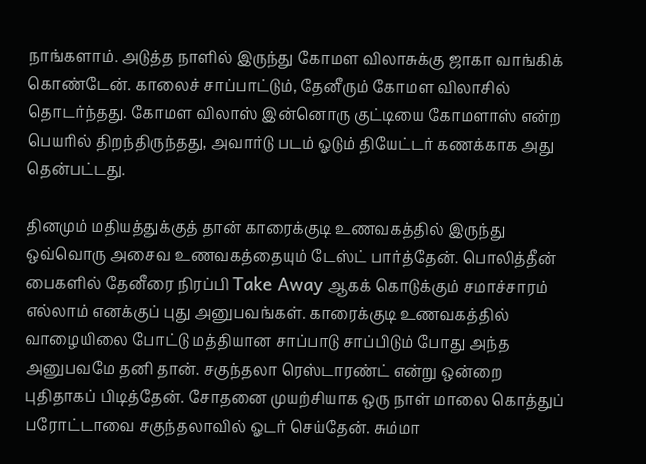நாங்களாம். அடுத்த நாளில் இருந்து கோமள விலாசுக்கு ஜாகா வாங்கிக் கொண்டேன். காலைச் சாப்பாட்டும், தேனீரும் கோமள விலாசில் தொடர்ந்தது. கோமள விலாஸ் இன்னொரு குட்டியை கோமளாஸ் என்ற பெயரில் திறந்திருந்தது, அவார்டு படம் ஓடும் தியேட்டர் கணக்காக அது தென்பட்டது.

தினமும் மதியத்துக்குத் தான் காரைக்குடி உணவகத்தில் இருந்து ஒவ்வொரு அசைவ உணவகத்தையும் டேஸ்ட் பார்த்தேன். பொலித்தீன் பைகளில் தேனீரை நிரப்பி Take Away ஆகக் கொடுக்கும் சமாச்சாரம் எல்லாம் எனக்குப் புது அனுபவங்கள். காரைக்குடி உணவகத்தில் வாழையிலை போட்டு மத்தியான சாப்பாடு சாப்பிடும் போது அந்த அனுபவமே தனி தான். சகுந்தலா ரெஸ்டாரண்ட் என்று ஒன்றை புதிதாகப் பிடித்தேன். சோதனை முயற்சியாக ஒரு நாள் மாலை கொத்துப் பரோட்டாவை சகுந்தலாவில் ஓடர் செய்தேன். சும்மா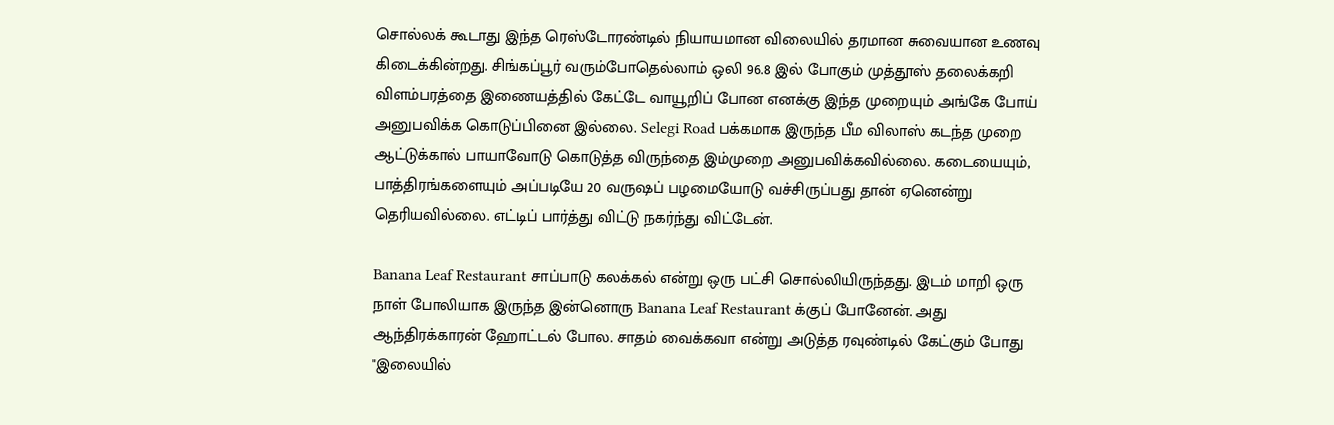சொல்லக் கூடாது இந்த ரெஸ்டோரண்டில் நியாயமான விலையில் தரமான சுவையான உணவு கிடைக்கின்றது. சிங்கப்பூர் வரும்போதெல்லாம் ஒலி 96.8 இல் போகும் முத்தூஸ் தலைக்கறி விளம்பரத்தை இணையத்தில் கேட்டே வாயூறிப் போன எனக்கு இந்த முறையும் அங்கே போய் அனுபவிக்க கொடுப்பினை இல்லை. Selegi Road பக்கமாக இருந்த பீம விலாஸ் கடந்த முறை ஆட்டுக்கால் பாயாவோடு கொடுத்த விருந்தை இம்முறை அனுபவிக்கவில்லை. கடையையும், பாத்திரங்களையும் அப்படியே 20 வருஷப் பழமையோடு வச்சிருப்பது தான் ஏனென்று தெரியவில்லை. எட்டிப் பார்த்து விட்டு நகர்ந்து விட்டேன்.

Banana Leaf Restaurant சாப்பாடு கலக்கல் என்று ஒரு பட்சி சொல்லியிருந்தது. இடம் மாறி ஒரு நாள் போலியாக இருந்த இன்னொரு Banana Leaf Restaurant க்குப் போனேன். அது ஆந்திரக்காரன் ஹோட்டல் போல. சாதம் வைக்கவா என்று அடுத்த ரவுண்டில் கேட்கும் போது "இலையில்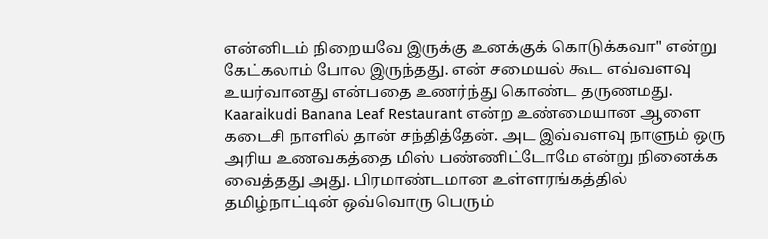என்னிடம் நிறையவே இருக்கு உனக்குக் கொடுக்கவா" என்று கேட்கலாம் போல இருந்தது. என் சமையல் கூட எவ்வளவு உயர்வானது என்பதை உணர்ந்து கொண்ட தருணமது. Kaaraikudi Banana Leaf Restaurant என்ற உண்மையான ஆளை கடைசி நாளில் தான் சந்தித்தேன். அட இவ்வளவு நாளும் ஒரு அரிய உணவகத்தை மிஸ் பண்ணிட்டோமே என்று நினைக்க வைத்தது அது. பிரமாண்டமான உள்ளரங்கத்தில் தமிழ்நாட்டின் ஒவ்வொரு பெரும்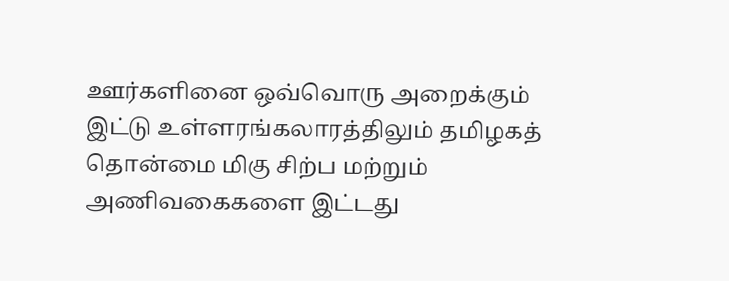ஊர்களினை ஒவ்வொரு அறைக்கும் இட்டு உள்ளரங்கலாரத்திலும் தமிழகத் தொன்மை மிகு சிற்ப மற்றும் அணிவகைகளை இட்டது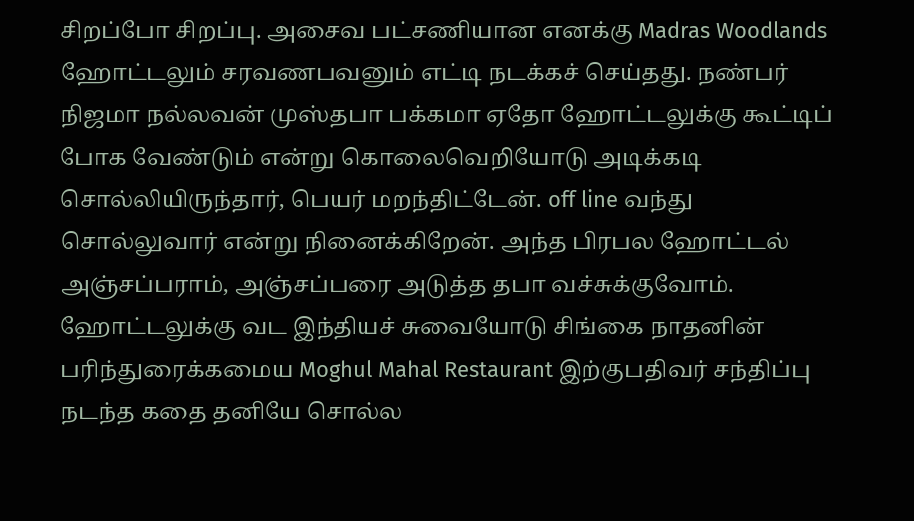சிறப்போ சிறப்பு. அசைவ பட்சணியான எனக்கு Madras Woodlands ஹோட்டலும் சரவணபவனும் எட்டி நடக்கச் செய்தது. நண்பர் நிஜமா நல்லவன் முஸ்தபா பக்கமா ஏதோ ஹோட்டலுக்கு கூட்டிப் போக வேண்டும் என்று கொலைவெறியோடு அடிக்கடி சொல்லியிருந்தார், பெயர் மறந்திட்டேன். off line வந்து சொல்லுவார் என்று நினைக்கிறேன். அந்த பிரபல ஹோட்டல் அஞ்சப்பராம், அஞ்சப்பரை அடுத்த தபா வச்சுக்குவோம். ஹோட்டலுக்கு வட இந்தியச் சுவையோடு சிங்கை நாதனின் பரிந்துரைக்கமைய Moghul Mahal Restaurant இற்குபதிவர் சந்திப்பு நடந்த கதை தனியே சொல்ல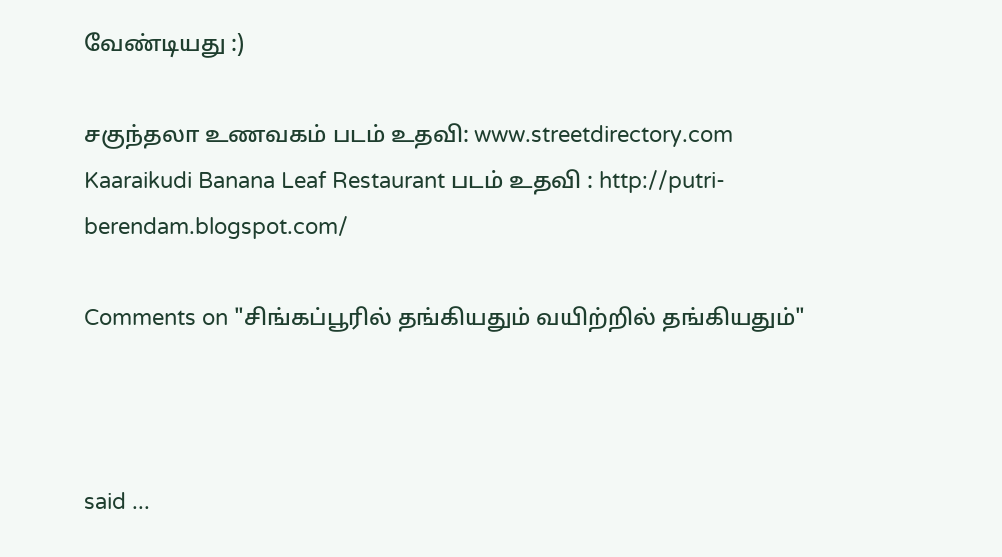வேண்டியது :)

சகுந்தலா உணவகம் படம் உதவி: www.streetdirectory.com
Kaaraikudi Banana Leaf Restaurant படம் உதவி : http://putri-berendam.blogspot.com/

Comments on "சிங்கப்பூரில் தங்கியதும் வயிற்றில் தங்கியதும்"



said ...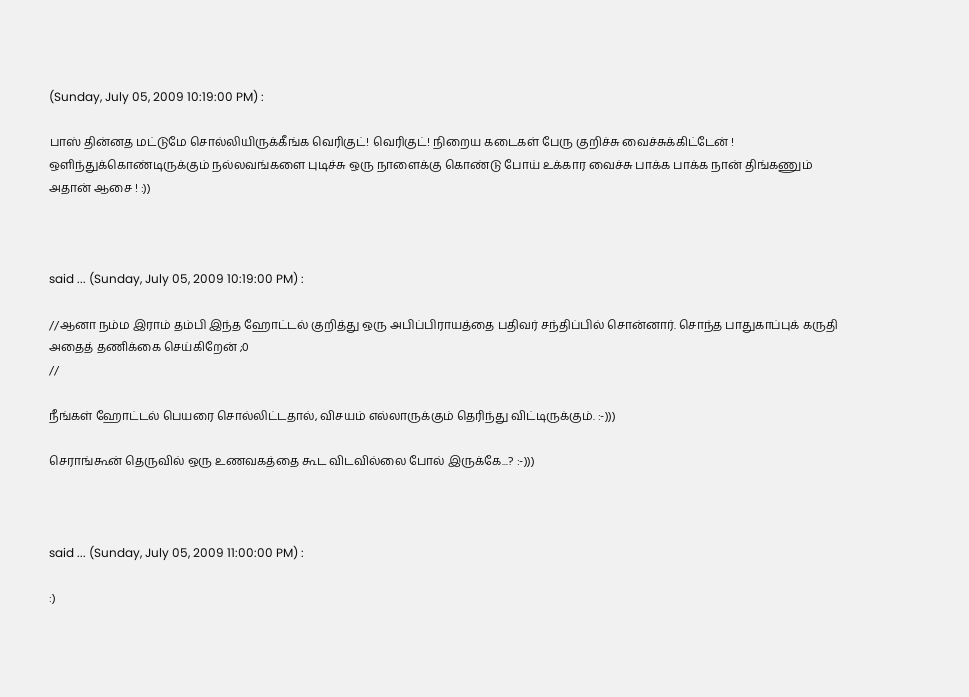(Sunday, July 05, 2009 10:19:00 PM) :

பாஸ் தின்னத மட்டுமே சொல்லியிருக்கீங்க வெரிகுட்! வெரிகுட்! நிறைய கடைகள் பேரு குறிச்சு வைச்சுக்கிட்டேன் ! ஒளிந்துக்கொண்டிருக்கும் நல்லவங்களை புடிச்சு ஒரு நாளைக்கு கொண்டு போய் உக்கார வைச்சு பாக்க பாக்க நான் திங்கணும் அதான் ஆசை ! :))



said ... (Sunday, July 05, 2009 10:19:00 PM) :

//ஆனா நம்ம இராம் தம்பி இந்த ஹோட்டல் குறித்து ஒரு அபிப்பிராயத்தை பதிவர் சந்திப்பில் சொன்னார். சொந்த பாதுகாப்புக் கருதி அதைத் தணிக்கை செய்கிறேன் ;0
//

நீங்கள் ஹோட்டல் பெயரை சொல்லிட்டதால், விசயம் எல்லாருக்கும் தெரிந்து விட்டிருக்கும். :-)))

செராங்கூன் தெருவில் ஒரு உணவகத்தை கூட விடவில்லை போல் இருக்கே...? :-)))



said ... (Sunday, July 05, 2009 11:00:00 PM) :

:)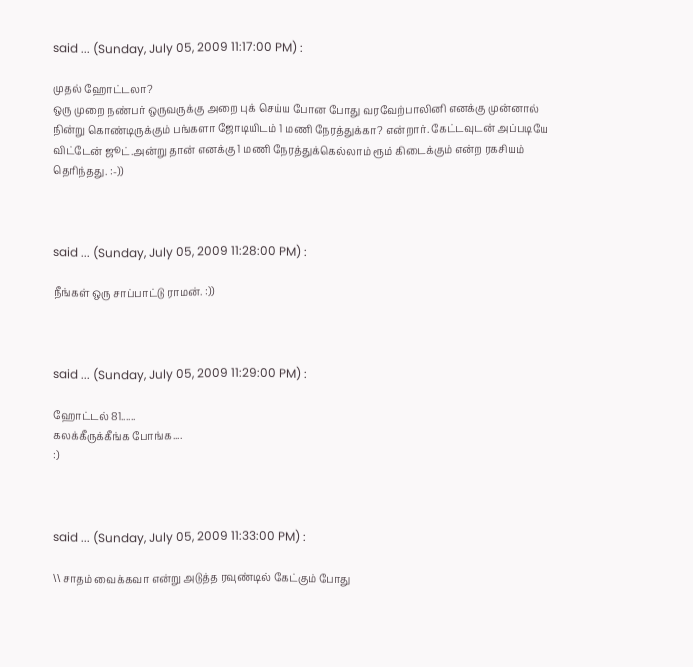said ... (Sunday, July 05, 2009 11:17:00 PM) :

முதல் ஹோட்டலா?
ஒரு முறை நண்பர் ஒருவருக்கு அறை புக் செய்ய போன போது வரவேற்பாலினி எனக்கு முன்னால் நின்று கொண்டிருக்கும் பங்களா ஜோடியிடம் 1 மணி நேரத்துக்கா? என்றார். கேட்டவுடன் அப்படியே விட்டேன் ஜூட்.அன்று தான் எனக்கு 1 மணி நேரத்துக்கெல்லாம் ரூம் கிடைக்கும் என்ற ரகசியம் தெரிந்தது. :-))



said ... (Sunday, July 05, 2009 11:28:00 PM) :

நீங்கள் ஒரு சாப்பாட்டு ராமன். :))



said ... (Sunday, July 05, 2009 11:29:00 PM) :

ஹோட்டல் 81......
கலக்கீருக்கீங்க போங்க....
:)



said ... (Sunday, July 05, 2009 11:33:00 PM) :

\\ சாதம் வைக்கவா என்று அடுத்த ரவுண்டில் கேட்கும் போது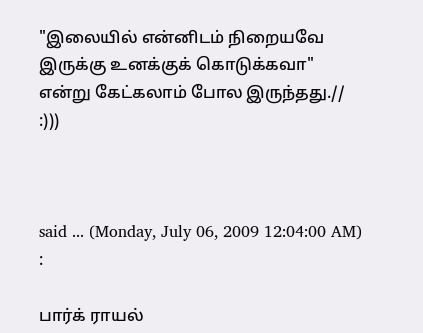"இலையில் என்னிடம் நிறையவே இருக்கு உனக்குக் கொடுக்கவா" என்று கேட்கலாம் போல இருந்தது.//
:)))



said ... (Monday, July 06, 2009 12:04:00 AM) :

பார்க் ராயல்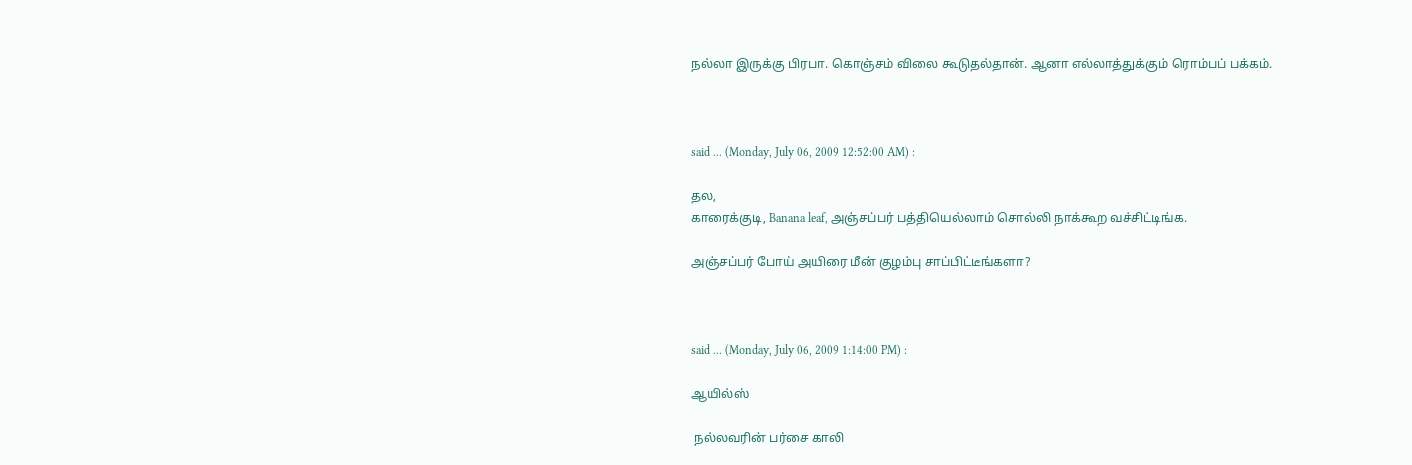நல்லா இருக்கு பிரபா. கொஞ்சம் விலை கூடுதல்தான். ஆனா எல்லாத்துக்கும் ரொம்பப் பக்கம்.



said ... (Monday, July 06, 2009 12:52:00 AM) :

தல,
காரைக்குடி, Banana leaf, அஞ்சப்பர் பத்தியெல்லாம் சொல்லி நாக்கூற வச்சிட்டிங்க.

அஞ்சப்பர் போய் அயிரை மீன் குழம்பு சாப்பிட்டீங்களா?



said ... (Monday, July 06, 2009 1:14:00 PM) :

ஆயில்ஸ்

 நல்லவரின் பர்சை காலி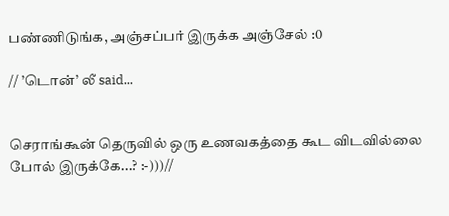பண்ணிடுங்க, அஞ்சப்பர் இருக்க அஞ்சேல் :0

// ’டொன்’ லீ said...


செராங்கூன் தெருவில் ஒரு உணவகத்தை கூட விடவில்லை போல் இருக்கே...? :-)))//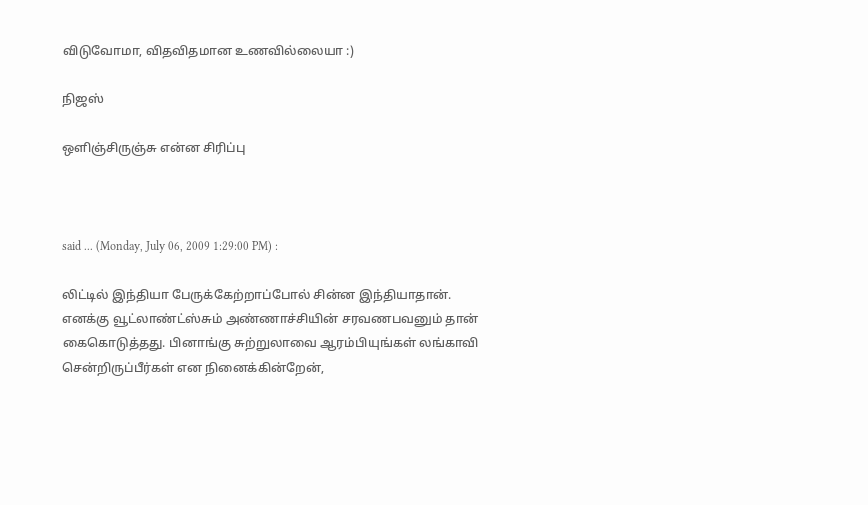விடுவோமா, வித‌வித‌மான‌ உண‌வில்லையா :)

நிஜஸ்

ஒளிஞ்சிருஞ்சு என்ன சிரிப்பு



said ... (Monday, July 06, 2009 1:29:00 PM) :

லிட்டில் இந்தியா பேருக்கேற்றாப்போல் சின்ன இந்தியாதான். எனக்கு வூட்லாண்ட்ஸ்சும் அண்ணாச்சியின் சரவணபவனும் தான் கைகொடுத்தது. பினாங்கு சுற்றுலாவை ஆரம்பியுங்கள் லங்காவி சென்றிருப்பீர்கள் என நினைக்கின்றேன்,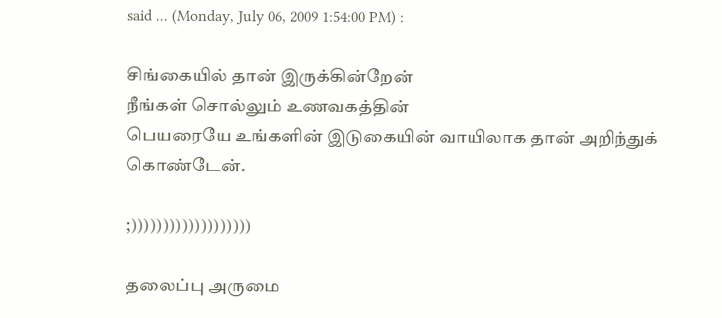said ... (Monday, July 06, 2009 1:54:00 PM) :

சிங்கையில் தான் இருக்கின்றேன்
நீங்கள் சொல்லும் உணவகத்தின்
பெயரையே உங்களின் இடுகையின் வாயிலாக தான் அறிந்துக் கொண்டேன்.

;)))))))))))))))))))

தலைப்பு அருமை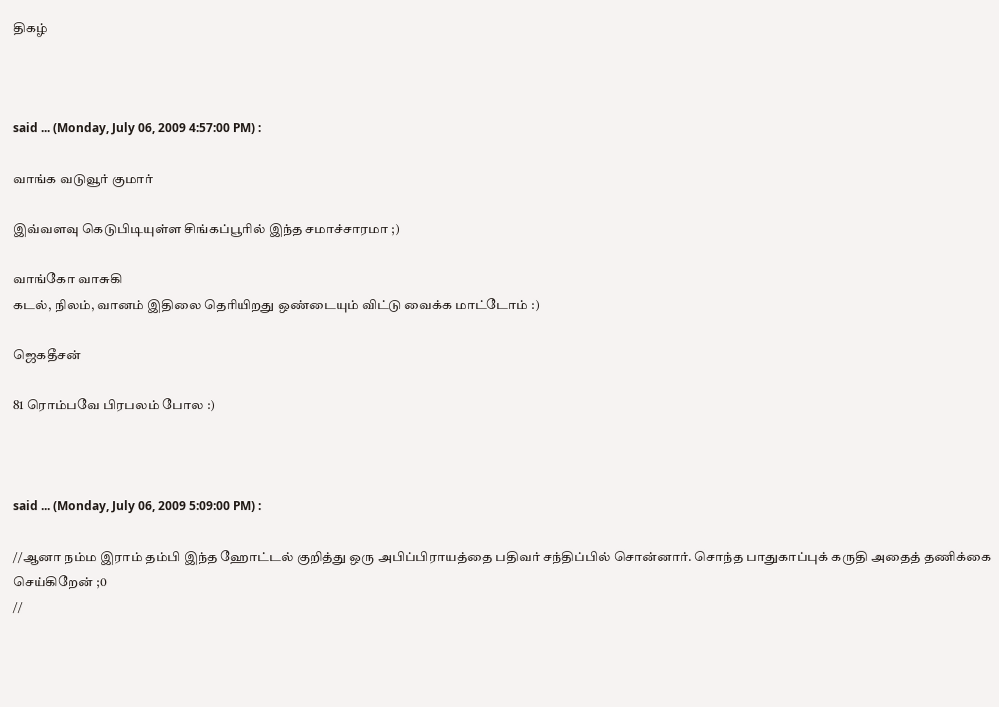திகழ்



said ... (Monday, July 06, 2009 4:57:00 PM) :

வாங்க வடுவூர் குமார்

இவ்வளவு கெடுபிடியுள்ள சிங்கப்பூரில் இந்த சமாச்சாரமா ;)

வாங்கோ வாசுகி
கடல், நிலம், வானம் இதிலை தெரியிறது ஒண்டையும் விட்டு வைக்க மாட்டோம் :)

ஜெகதீசன்

81 ரொம்பவே பிரபலம் போல :)



said ... (Monday, July 06, 2009 5:09:00 PM) :

//ஆனா நம்ம இராம் தம்பி இந்த ஹோட்டல் குறித்து ஒரு அபிப்பிராயத்தை பதிவர் சந்திப்பில் சொன்னார். சொந்த பாதுகாப்புக் கருதி அதைத் தணிக்கை செய்கிறேன் ;0
//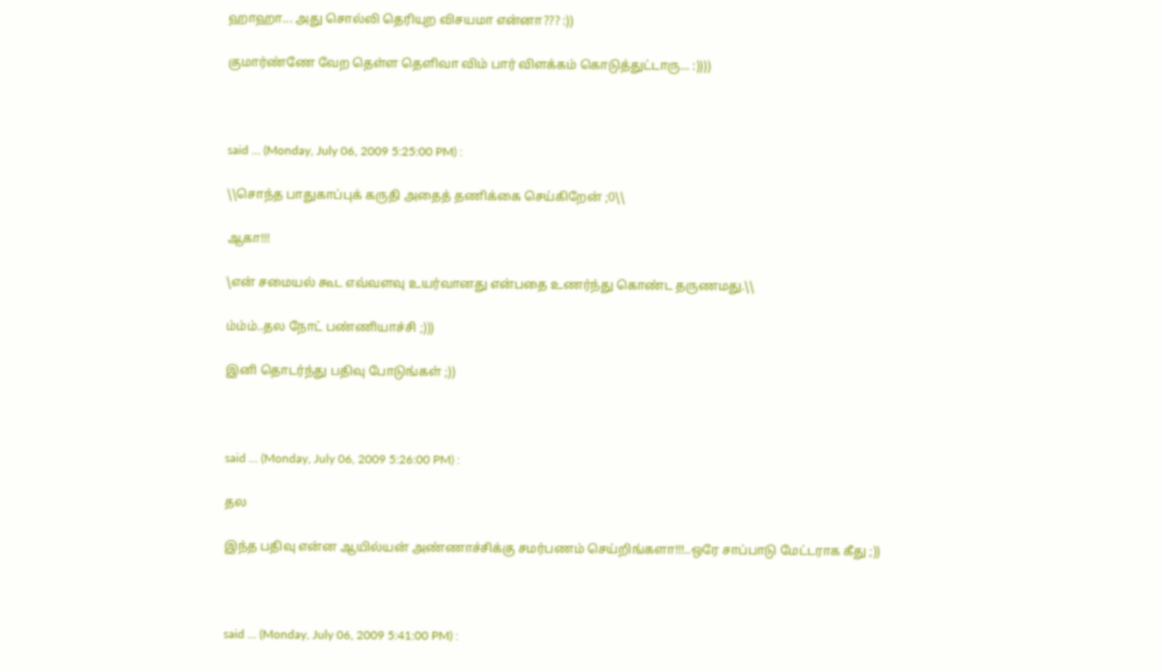ஹாஹா... அது சொல்லி தெரியுற விசயமா என்னா??? :))

குமார்ண்ணே வேற தெள்ள தெளிவா விம் பார் விளக்கம் கொடுத்துட்டாரு... :))))



said ... (Monday, July 06, 2009 5:25:00 PM) :

\\சொந்த பாதுகாப்புக் கருதி அதைத் தணிக்கை செய்கிறேன் ;0\\

ஆகா!!!

\என் சமையல் கூட எவ்வளவு உயர்வானது என்பதை உணர்ந்து கொண்ட தருணமது.\\

ம்ம்ம்..தல நோட் பண்ணியாச்சி ;)))

இனி தொடர்ந்து பதிவு போடுங்கள் ;))



said ... (Monday, July 06, 2009 5:26:00 PM) :

தல

இந்த பதிவு என்ன ஆயில்யன் அண்ணாச்சிக்கு சமர்பணம் செய்றிங்களா!!!..ஒரே சாப்பாடு மேட்டராக கீது ;))



said ... (Monday, July 06, 2009 5:41:00 PM) :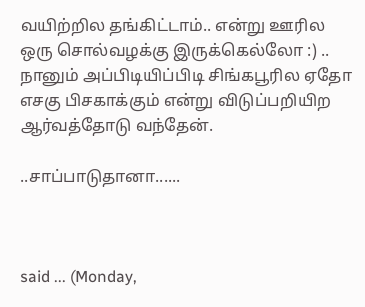வயிற்றில தங்கிட்டாம்.. என்று ஊரில ஒரு சொல்வழக்கு இருக்கெல்லோ :) .. நானும் அப்பிடியிப்பிடி சிங்கபூரில ஏதோ எசகு பிசகாக்கும் என்று விடுப்பறியிற ஆர்வத்தோடு வந்தேன்.

..சாப்பாடுதானா......



said ... (Monday,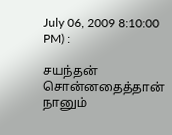July 06, 2009 8:10:00 PM) :

சயந்தன் சொன்னதைத்தான் நானும்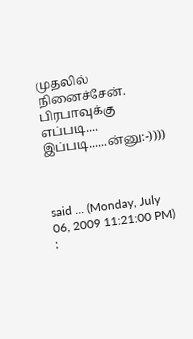முதலில் நினைச்சேன். பிரபாவுக்கு எப்படி.... இப்படி......ன்னு:-))))



said ... (Monday, July 06, 2009 11:21:00 PM) :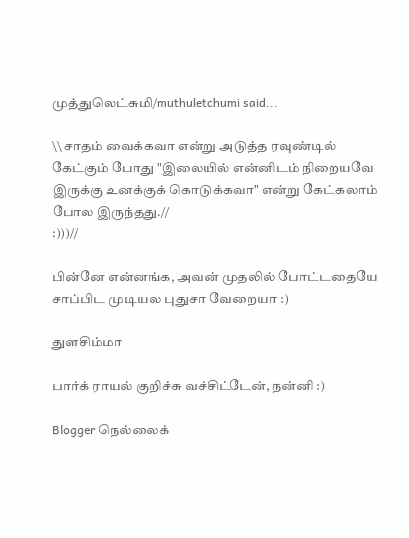முத்துலெட்சுமி/muthuletchumi said...

\\ சாதம் வைக்கவா என்று அடுத்த ரவுண்டில் கேட்கும் போது "இலையில் என்னிடம் நிறையவே இருக்கு உனக்குக் கொடுக்கவா" என்று கேட்கலாம் போல இருந்தது.//
:)))//

பின்னே என்னங்க, அவன் முதலில் போட்டதையே சாப்பிட முடியல புதுசா வேறையா :)

துளசிம்மா

பார்க் ராயல் குறிச்சு வச்சிட்டேன், நன்னி :)

Blogger நெல்லைக்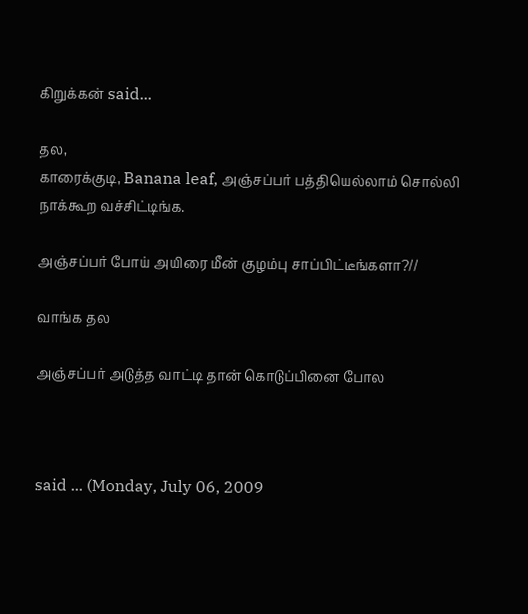கிறுக்கன் said...

தல,
காரைக்குடி, Banana leaf, அஞ்சப்பர் பத்தியெல்லாம் சொல்லி நாக்கூற வச்சிட்டிங்க.

அஞ்சப்பர் போய் அயிரை மீன் குழம்பு சாப்பிட்டீங்களா?//

வாங்க தல

அஞ்சப்பர் அடுத்த வாட்டி தான் கொடுப்பினை போல



said ... (Monday, July 06, 2009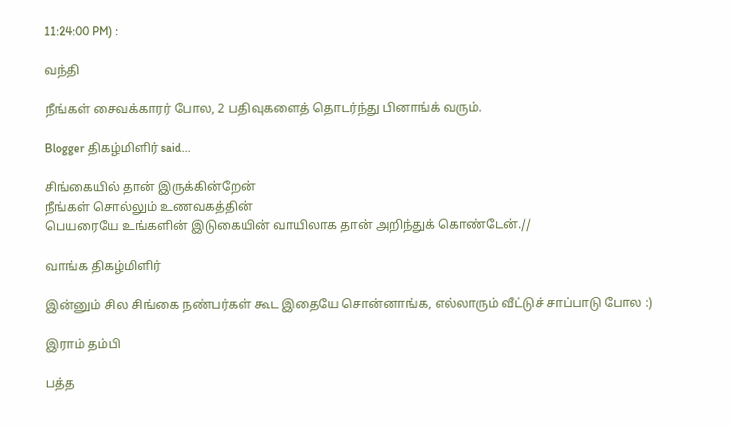11:24:00 PM) :

வந்தி

நீங்கள் சைவக்காரர் போல, 2 பதிவுகளைத் தொடர்ந்து பினாங்க் வரும்.

Blogger திகழ்மிளிர் said...

சிங்கையில் தான் இருக்கின்றேன்
நீங்கள் சொல்லும் உணவகத்தின்
பெயரையே உங்களின் இடுகையின் வாயிலாக தான் அறிந்துக் கொண்டேன்.//

வாங்க திகழ்மிளிர்

இன்னும் சில சிங்கை நண்பர்கள் கூட இதையே சொன்னாங்க, எல்லாரும் வீட்டுச் சாப்பாடு போல :)

இராம் தம்பி

பத்த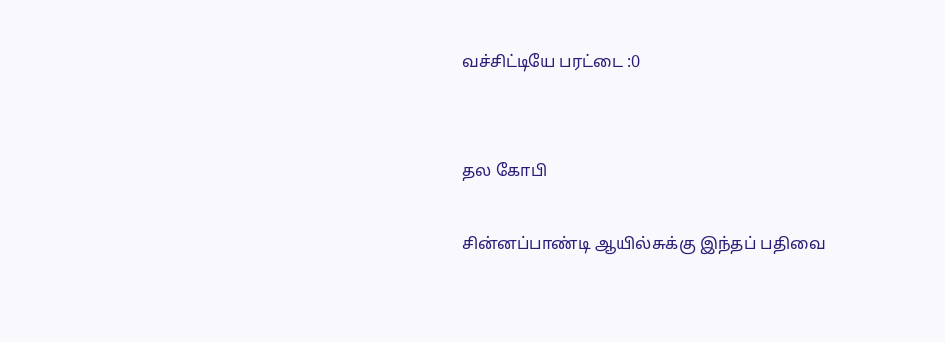வச்சிட்டியே பரட்டை :0


தல கோபி

சின்னப்பாண்டி ஆயில்சுக்கு இந்தப் பதிவை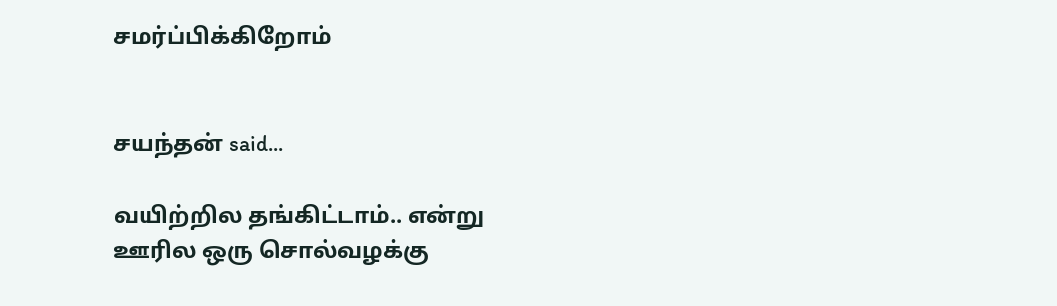சமர்ப்பிக்கிறோம்


சயந்தன் said...

வயிற்றில தங்கிட்டாம்.. என்று ஊரில ஒரு சொல்வழக்கு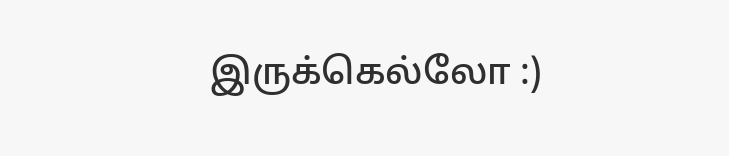இருக்கெல்லோ :)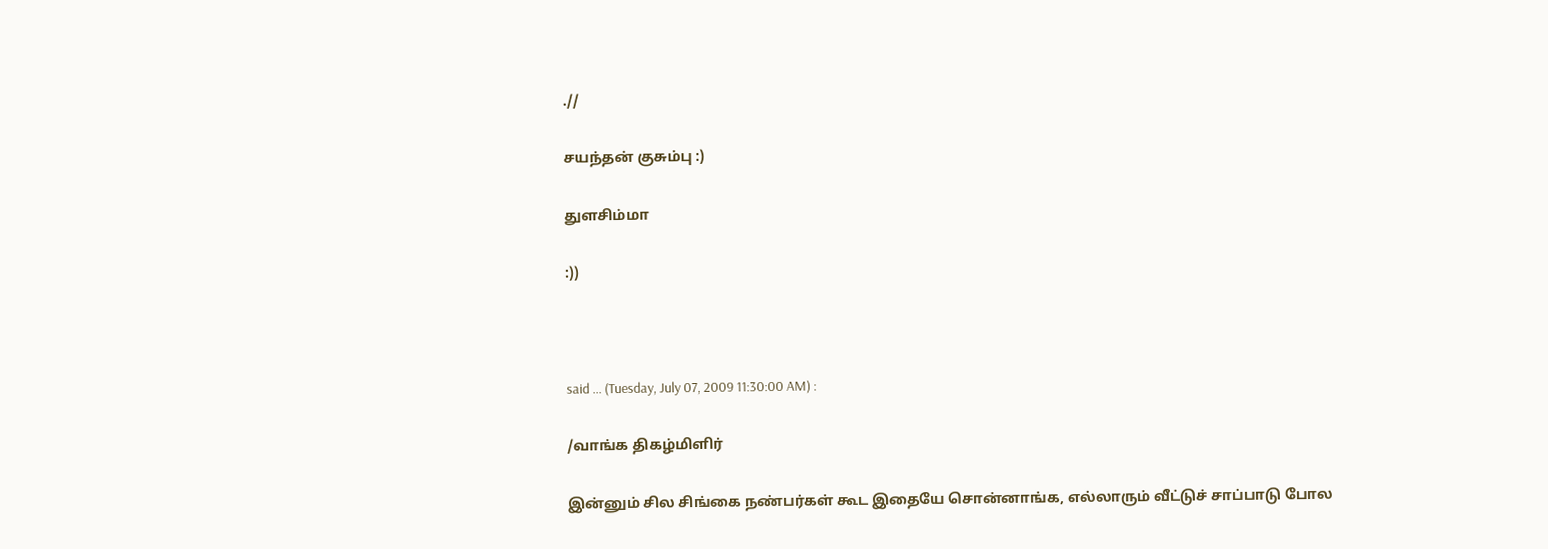.//

சயந்தன் குசும்பு :)

துளசிம்மா

:))



said ... (Tuesday, July 07, 2009 11:30:00 AM) :

/வாங்க திகழ்மிளிர்

இன்னும் சில சிங்கை நண்பர்கள் கூட இதையே சொன்னாங்க, எல்லாரும் வீட்டுச் சாப்பாடு போல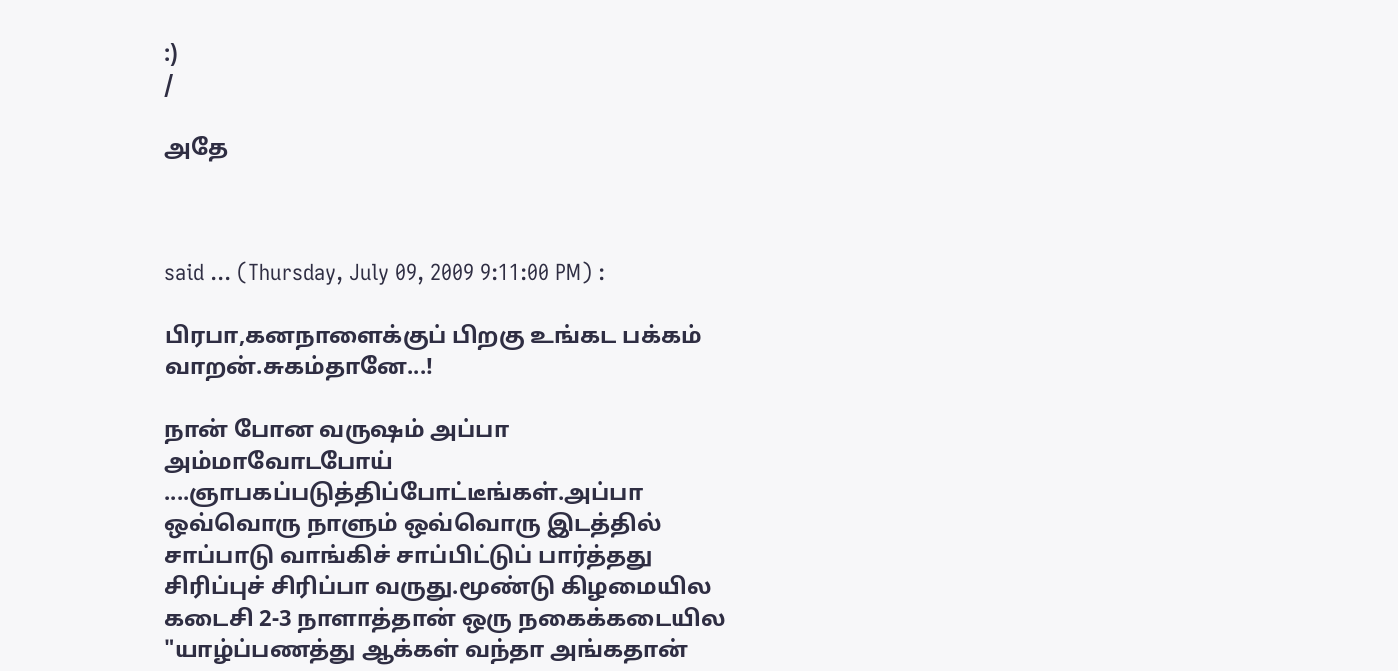:)
/

அதே



said ... (Thursday, July 09, 2009 9:11:00 PM) :

பிரபா,கனநாளைக்குப் பிறகு உங்கட பக்கம் வாறன்.சுகம்தானே...!

நான் போன வருஷம் அப்பா அம்மாவோடபோய் ....ஞாபகப்படுத்திப்போட்டீங்கள்.அப்பா ஒவ்வொரு நாளும் ஒவ்வொரு இடத்தில் சாப்பாடு வாங்கிச் சாப்பிட்டுப் பார்த்தது சிரிப்புச் சிரிப்பா வருது.மூண்டு கிழமையில கடைசி 2-3 நாளாத்தான் ஒரு நகைக்கடையில "யாழ்ப்பணத்து ஆக்கள் வந்தா அங்கதான்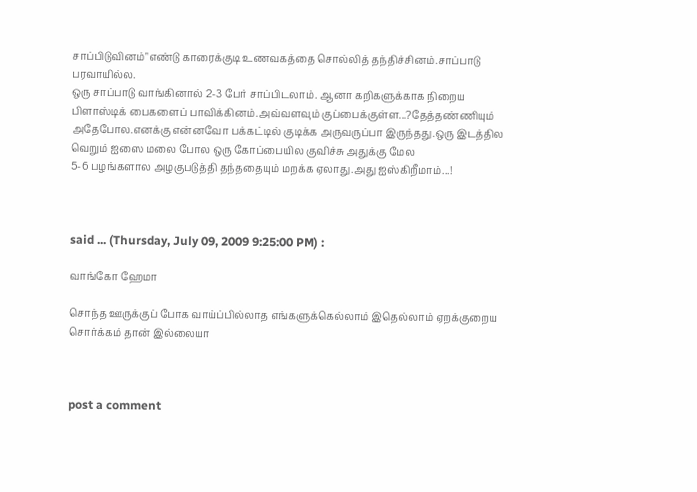சாப்பிடுவினம்"எண்டு காரைக்குடி உணவகத்தை சொல்லித் தந்திச்சினம்.சாப்பாடு பரவாயில்ல.
ஒரு சாப்பாடு வாங்கினால் 2-3 பேர் சாப்பிடலாம். ஆனா கறிகளுக்காக நிறைய பிளாஸ்டிக் பைகளைப் பாவிக்கினம்.அவ்வளவும் குப்பைக்குள்ள...?தேத்தண்ணியும் அதேபோல.எனக்கு என்னவோ பக்கட்டில் குடிக்க அருவருப்பா இருந்தது.ஒரு இடத்தில வெறும் ஐஸை மலை போல ஒரு கோப்பையில குவிச்சு அதுக்கு மேல
5-6 பழங்களால அழகுபடுத்தி தந்ததையும் மறக்க ஏலாது.அது ஐஸ்கிறீமாம்...!



said ... (Thursday, July 09, 2009 9:25:00 PM) :

வாங்கோ ஹேமா

சொந்த ஊருக்குப் போக வாய்ப்பில்லாத எங்களுக்கெல்லாம் இதெல்லாம் ஏறக்குறைய சொர்க்கம் தான் இல்லையா



post a comment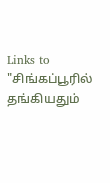Links to "சிங்கப்பூரில் தங்கியதும்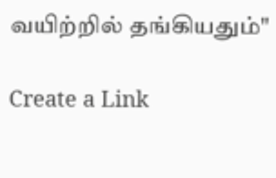வயிற்றில் தங்கியதும்"

Create a Link